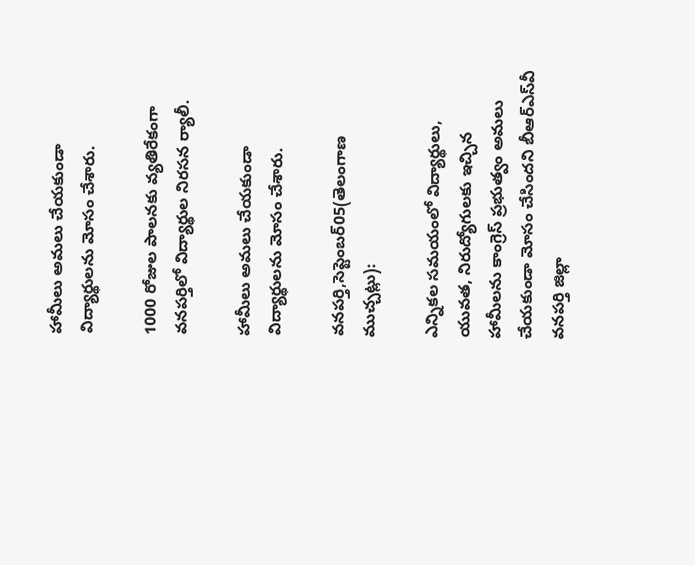హామీలు అమలు చేయకుండా విద్యార్థులను మోసం చేశారు.

1000 రోజుల పాలనకు వ్యతిరేకంగా వనపర్తిలో విద్యార్థుల నిరసన ర్యాలీ.

హామీలు అమలు చేయకుండా విద్యార్థులను మోసం చేశారు.

వనపర్తి,సెప్టెంబర్05(తెలంగాణ ముచ్చట్లు):

ఎన్నికల సమయంలో విద్యార్థులు, యువత, నిరుద్యోగులకు ఇచ్చిన హామీలను కాంగ్రెస్ ప్రభుత్వం అమలు చేయకుండా మోసం చేసిందని బీఆర్‌ఎస్‌వీ వనపర్తి జిల్లా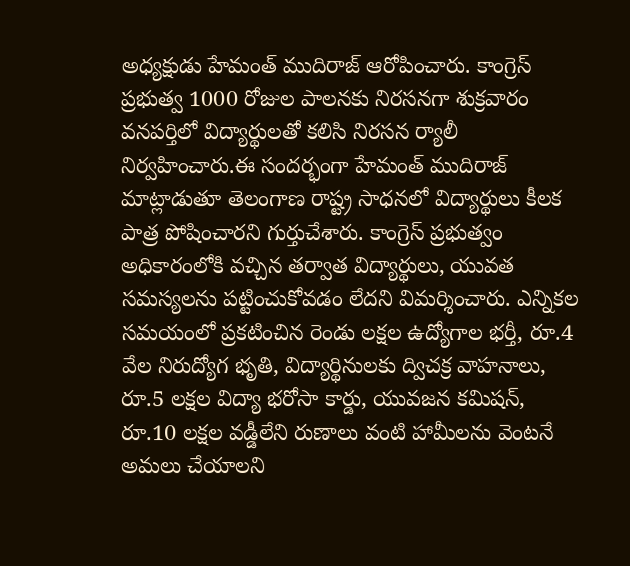అధ్యక్షుడు హేమంత్ ముదిరాజ్ ఆరోపించారు. కాంగ్రెస్ ప్రభుత్వ 1000 రోజుల పాలనకు నిరసనగా శుక్రవారం వనపర్తిలో విద్యార్థులతో కలిసి నిరసన ర్యాలీ నిర్వహించారు.ఈ సందర్భంగా హేమంత్ ముదిరాజ్ మాట్లాడుతూ తెలంగాణ రాష్ట్ర సాధనలో విద్యార్థులు కీలక పాత్ర పోషించారని గుర్తుచేశారు. కాంగ్రెస్ ప్రభుత్వం అధికారంలోకి వచ్చిన తర్వాత విద్యార్థులు, యువత సమస్యలను పట్టించుకోవడం లేదని విమర్శించారు. ఎన్నికల సమయంలో ప్రకటించిన రెండు లక్షల ఉద్యోగాల భర్తీ, రూ.4 వేల నిరుద్యోగ భృతి, విద్యార్థినులకు ద్విచక్ర వాహనాలు, రూ.5 లక్షల విద్యా భరోసా కార్డు, యువజన కమిషన్, రూ.10 లక్షల వడ్డీలేని రుణాలు వంటి హామీలను వెంటనే అమలు చేయాలని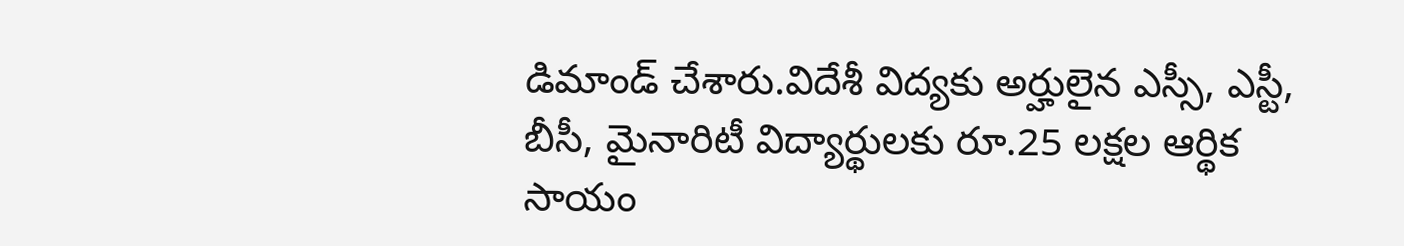డిమాండ్ చేశారు.విదేశీ విద్యకు అర్హులైన ఎస్సీ, ఎస్టీ, బీసీ, మైనారిటీ విద్యార్థులకు రూ.25 లక్షల ఆర్థిక సాయం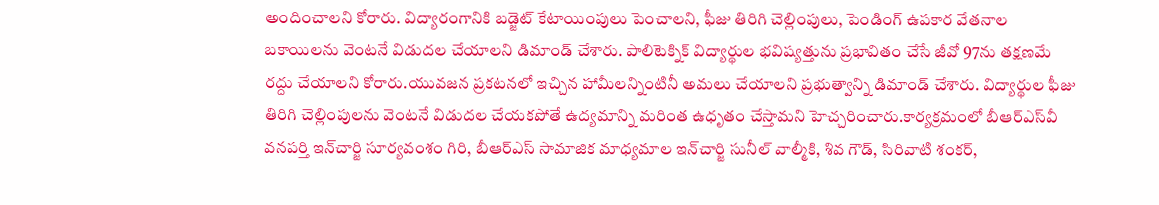అందించాలని కోరారు. విద్యారంగానికి బడ్జెట్ కేటాయింపులు పెంచాలని, ఫీజు తిరిగి చెల్లింపులు, పెండింగ్ ఉపకార వేతనాల బకాయిలను వెంటనే విడుదల చేయాలని డిమాండ్ చేశారు. పాలిటెక్నిక్ విద్యార్థుల భవిష్యత్తును ప్రభావితం చేసే జీవో 97ను తక్షణమే రద్దు చేయాలని కోరారు.యువజన ప్రకటనలో ఇచ్చిన హామీలన్నింటినీ అమలు చేయాలని ప్రభుత్వాన్ని డిమాండ్ చేశారు. విద్యార్థుల ఫీజు తిరిగి చెల్లింపులను వెంటనే విడుదల చేయకపోతే ఉద్యమాన్ని మరింత ఉధృతం చేస్తామని హెచ్చరించారు.కార్యక్రమంలో బీఆర్‌ఎస్‌వీ వనపర్తి ఇన్‌చార్జి సూర్యవంశం గిరి, బీఆర్‌ఎస్ సామాజిక మాధ్యమాల ఇన్‌చార్జి సునీల్ వాల్మీకి, శివ గౌడ్, సిరివాటి శంకర్,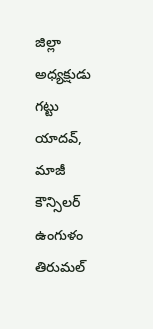జిల్లా అధ్యక్షుడు గట్టు యాదవ్, మాజీ కౌన్సిలర్ ఉంగుళం తిరుమల్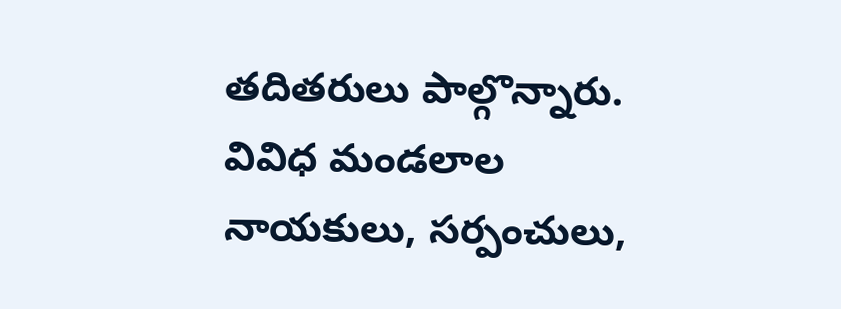తదితరులు పాల్గొన్నారు. వివిధ మండలాల నాయకులు, సర్పంచులు,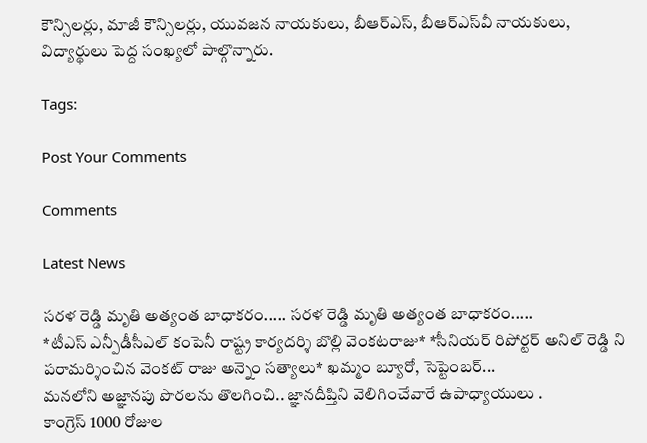కౌన్సిలర్లు, మాజీ కౌన్సిలర్లు, యువజన నాయకులు, బీఆర్‌ఎస్, బీఆర్‌ఎస్‌వీ నాయకులు, విద్యార్థులు పెద్ద సంఖ్యలో పాల్గొన్నారు.

Tags:

Post Your Comments

Comments

Latest News

సరళ రెడ్డి మృతి అత్యంత బాధాకరం..... సరళ రెడ్డి మృతి అత్యంత బాధాకరం.....
*టీఎస్ ఎన్పీడీసీఎల్ కంపెనీ రాష్ట్ర కార్యదర్శి బొల్లి వెంకటరాజు* *సీనియర్ రిపోర్టర్ అనిల్ రెడ్డి ని పరామర్శించిన వెంకట్ రాజు అన్నెం సత్యాలు* ఖమ్మం బ్యూరో, సెప్టెంబర్...
మనలోని అజ్ఞానపు పొరలను తొలగించి.. జ్ఞానదీప్తిని వెలిగించేవారే ఉపాధ్యాయులు .
కాంగ్రెస్‌ 1000 రోజుల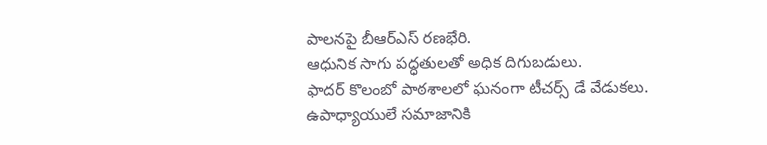పాలనపై బీఆర్‌ఎస్‌ రణభేరి.
ఆధునిక సాగు పద్ధతులతో అధిక దిగుబడులు.
ఫాదర్ కొలంబో పాఠశాలలో ఘనంగా టీచర్స్ డే వేడుకలు.
ఉపాధ్యాయులే సమాజానికి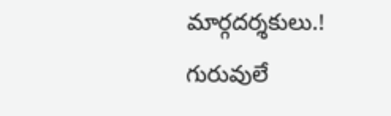మార్గదర్శకులు.!
గురువులే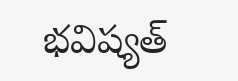భవిష్యత్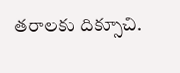తరాలకు దిక్సూచి.